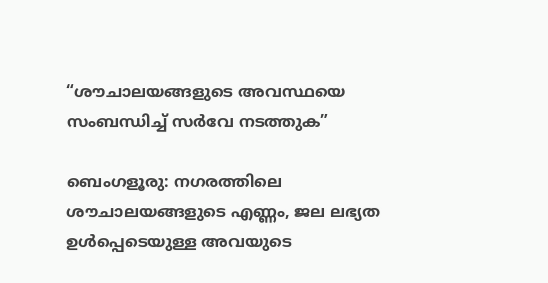“ശൗചാലയങ്ങളുടെ അവസ്ഥയെ സംബന്ധിച്ച് സർവേ നടത്തുക”

ബെംഗളൂരു: നഗരത്തിലെ ശൗചാലയങ്ങളുടെ എണ്ണം, ജല ലഭ്യത ഉൾപ്പെടെയുള്ള അവയുടെ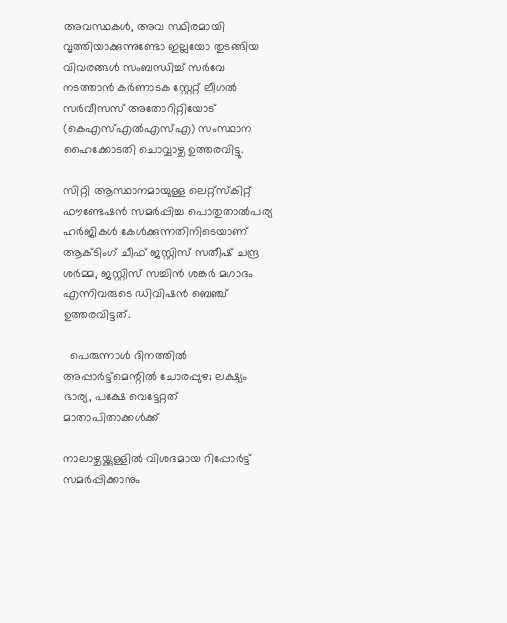അവസ്ഥകൾ, അവ സ്ഥിരമായി വൃത്തിയാക്കുന്നുണ്ടോ ഇല്ലയോ തുടങ്ങിയ വിവരങ്ങൾ സംബന്ധിച്ച് സർവേ നടത്താൻ കർണാടക സ്റ്റേറ്റ് ലീഗൽ സർവീസസ് അതോറിറ്റിയോട് (കെഎസ്എൽഎസ്എ) സംസ്ഥാന ഹൈക്കോടതി ചൊവ്വാഴ്ച ഉത്തരവിട്ടു.

സിറ്റി ആസ്ഥാനമായുള്ള ലെറ്റ്സ്കിറ്റ് ഫൗണ്ടേഷൻ സമർപ്പിച്ച പൊതുതാൽപര്യ ഹർജികൾ കേൾക്കുന്നതിനിടെയാണ് ആക്ടിംഗ് ചീഫ് ജസ്റ്റിസ് സതീഷ് ചന്ദ്ര ശർമ്മ, ജസ്റ്റിസ് സച്ചിൻ ശങ്കർ മഗാദം എന്നിവരുടെ ഡിവിഷൻ ബെഞ്ച് ഉത്തരവിട്ടത്.

  പെരുന്നാൾ ദിനത്തിൽ അപ്പാർട്ട്‌മെന്റിൽ ചോരപ്പുഴ; ലക്ഷ്യം ഭാര്യ, പക്ഷേ വെട്ടേറ്റത് മാതാപിതാക്കൾക്ക്

നാലാഴ്ചയ്ക്കുള്ളിൽ വിശദമായ റിപ്പോർട്ട് സമർപ്പിക്കാനും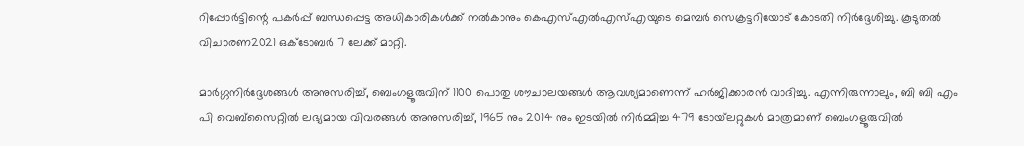റിപ്പോർട്ടിന്റെ പകർപ്പ് ബന്ധപ്പെട്ട അധികാരികൾക്ക് നൽകാനും കെഎസ്എൽഎസ്എയുടെ മെമ്പർ സെക്രട്ടറിയോട് കോടതി നിർദ്ദേശിച്ചു. കൂടുതൽ വിചാരണ2021 ഒക്ടോബർ 7 ലേക്ക് മാറ്റി.

മാർഗ്ഗനിർദ്ദേശങ്ങൾ അനുസരിച്ച്, ബെംഗളൂരുവിന് 1100 പൊതു ശൗചാലയങ്ങൾ ആവശ്യമാണെന്ന് ഹർജിക്കാരൻ വാദിച്ചു. എന്നിരുന്നാലും, ബി ബി എം പി വെബ്സൈറ്റിൽ ലഭ്യമായ വിവരങ്ങൾ അനുസരിച്ച്, 1965 നും 2014 നും ഇടയിൽ നിർമ്മിച്ച 479 ടോയ്‌ലറ്റുകൾ മാത്രമാണ് ബെംഗളൂരുവിൽ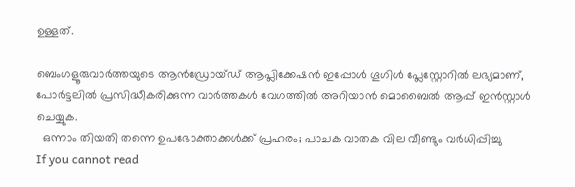ഉള്ളത്.

ബെംഗളൂരുവാർത്തയുടെ ആൻഡ്രോയ്ഡ് ആപ്ലിക്കേഷൻ ഇപ്പോൾ ഗൂഗിൾ പ്ലേസ്റ്റോറിൽ ലഭ്യമാണ്, പോർട്ടലിൽ പ്രസിദ്ധീകരിക്കുന്ന വാർത്തകൾ വേഗത്തിൽ അറിയാൻ മൊബൈൽ ആപ്പ് ഇൻസ്റ്റാൾ ചെയ്യുക.
  ഒന്നാം തിയതി തന്നെ ഉപഭോക്താക്കൾക്ക് പ്രഹരം; പാചക വാതക വില വീണ്ടും വര്‍ധിപ്പിച്ചു
If you cannot read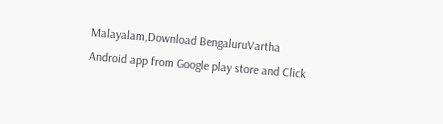Malayalam,Download BengaluruVartha Android app from Google play store and Click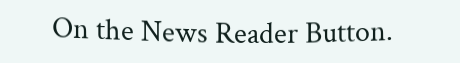On the News Reader Button.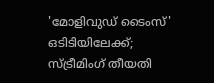'മോളിവുഡ് ടൈംസ്' ഒടിടിയിലേക്ക്; സ്ട്രീമിംഗ് തീയതി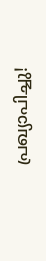പ്രഖ്യാപിച്ചു!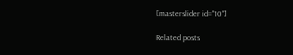[masterslider id="10"]

Related posts